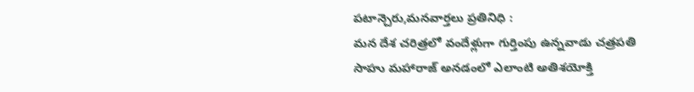పటాన్చెరు,మనవార్తలు ప్రతినిధి :
మన దేశ చరిత్రలో వందేళ్లుగా గుర్తింపు ఉన్నవాడు చత్రపతి సాహు మహారాజ్ అనడంలో ఎలాంటి అతిశయోక్తి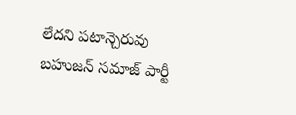లేదని పటాన్చెరువు బహుజన్ సమాజ్ పార్టీ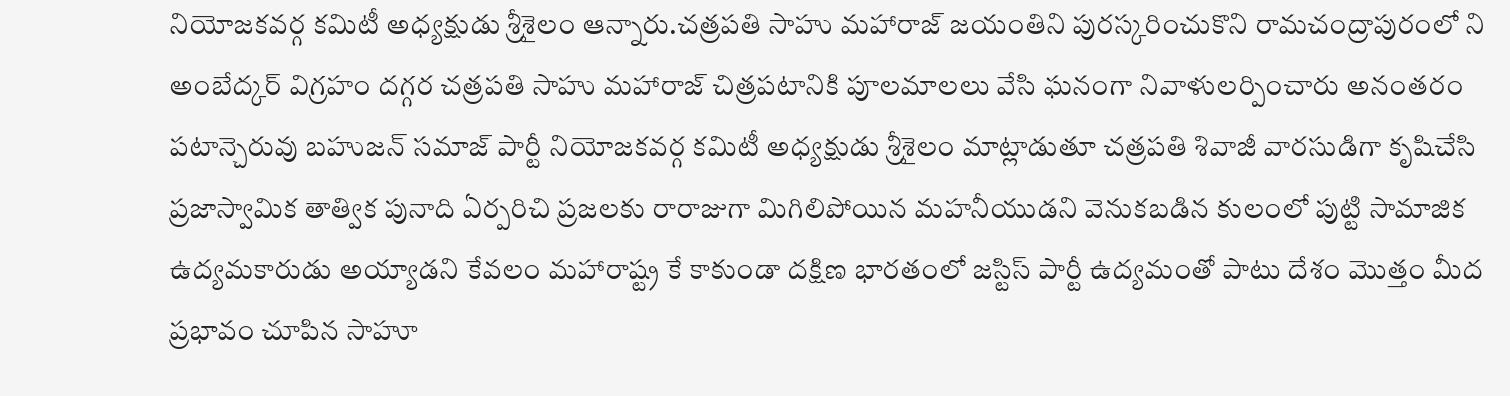నియోజకవర్గ కమిటీ అధ్యక్షుడు శ్రీశైలం ఆన్నారు.చత్రపతి సాహు మహారాజ్ జయంతిని పురస్కరించుకొని రామచంద్రాపురంలో ని అంబేద్కర్ విగ్రహం దగ్గర చత్రపతి సాహు మహారాజ్ చిత్రపటానికి పూలమాలలు వేసి ఘనంగా నివాళులర్పించారు అనంతరం పటాన్చెరువు బహుజన్ సమాజ్ పార్టీ నియోజకవర్గ కమిటీ అధ్యక్షుడు శ్రీశైలం మాట్లాడుతూ చత్రపతి శివాజీ వారసుడిగా కృషిచేసి ప్రజాస్వామిక తాత్విక పునాది ఏర్పరిచి ప్రజలకు రారాజుగా మిగిలిపోయిన మహనీయుడని వెనుకబడిన కులంలో పుట్టి సామాజిక ఉద్యమకారుడు అయ్యాడని కేవలం మహారాష్ట్ర కే కాకుండా దక్షిణ భారతంలో జస్టిస్ పార్టీ ఉద్యమంతో పాటు దేశం మొత్తం మీద ప్రభావం చూపిన సాహూ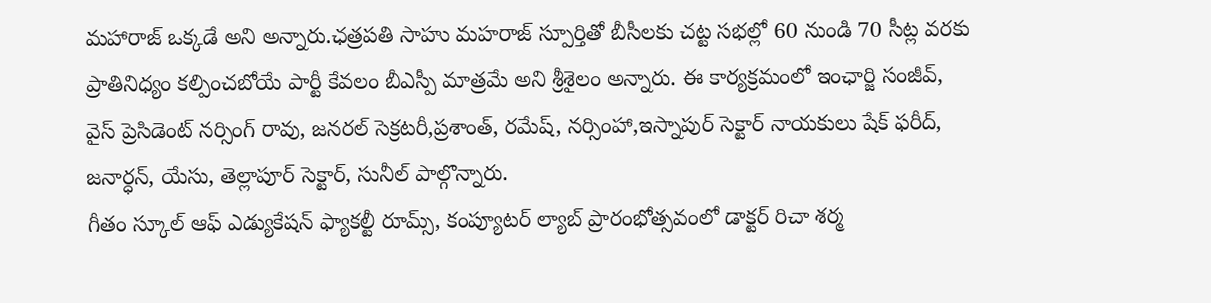మహారాజ్ ఒక్కడే అని అన్నారు.ఛత్రపతి సాహు మహరాజ్ స్పూర్తితో బీసీలకు చట్ట సభల్లో 60 నుండి 70 సీట్ల వరకు ప్రాతినిధ్యం కల్పించబోయే పార్టీ కేవలం బీఎస్పీ మాత్రమే అని శ్రీశైలం అన్నారు. ఈ కార్యక్రమంలో ఇంఛార్జి సంజీవ్, వైస్ ప్రెసిడెంట్ నర్సింగ్ రావు, జనరల్ సెక్రటరీ,ప్రశాంత్, రమేష్, నర్సింహా,ఇస్నాపుర్ సెక్టార్ నాయకులు షేక్ ఫరీద్, జనార్ధన్, యేసు, తెల్లాపూర్ సెక్టార్, సునీల్ పాల్గొన్నారు.
గీతం స్కూల్ ఆఫ్ ఎడ్యుకేషన్ ఫ్యాకల్టీ రూమ్స్, కంప్యూటర్ ల్యాబ్ ప్రారంభోత్సవంలో డాక్టర్ రిచా శర్మ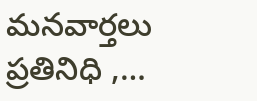మనవార్తలు ప్రతినిధి ,…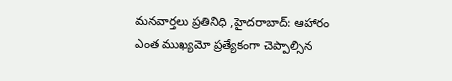మనవార్తలు ప్రతినిధి ,హైదరాబాద్: ఆహారం ఎంత ముఖ్యమో ప్రత్యేకంగా చెప్పాల్సిన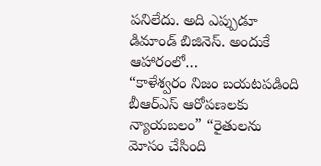పనిలేదు. అది ఎప్పుడూ డిమాండ్ బిజినెస్. అందుకే ఆహారంలో…
“కాళేశ్వరం నిజం బయటపడింది బీఆర్ఎస్ ఆరోపణలకు న్యాయబలం” “రైతులను మోసం చేసింది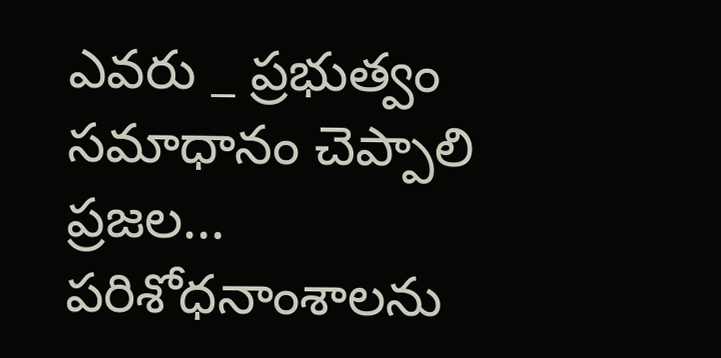ఎవరు _ ప్రభుత్వం సమాధానం చెప్పాలి ప్రజల…
పరిశోధనాంశాలను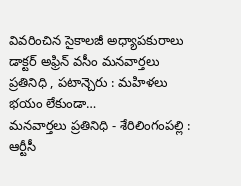వివరించిన సైకాలజీ అధ్యాపకురాలు డాక్టర్ అఫ్రిన్ వసీం మనవార్తలు ప్రతినిధి , పటాన్చెరు : మహిళలు భయం లేకుండా…
మనవార్తలు ప్రతినిధి - శేరిలింగంపల్లి : ఆర్టీసీ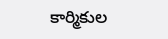కార్మికుల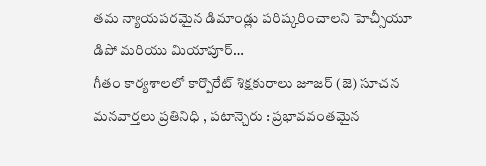తమ న్యాయపరమైన డిమాండ్లు పరిష్కరించాలని హెచ్సీయూ డిపో మరియు మియాపూర్…
గీతం కార్యశాలలో కార్పొరేట్ శిక్షకురాలు జూజర్ (జె) సూచన మనవార్తలు ప్రతినిధి , పటాన్చెరు : ప్రభావవంతమైన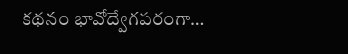కథనం భావోద్వేగపరంగా…